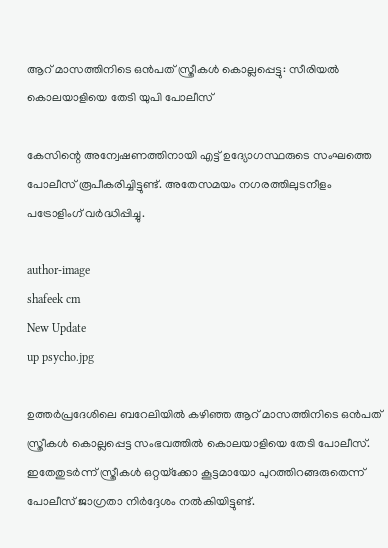ആറ് മാസത്തിനിടെ ഒൻപത് സ്ത്രീകൾ കൊല്ലപ്പെട്ടു: സീരിയൽ കൊലയാളിയെ തേടി യുപി പോലീസ്

കേസിന്റെ അന്വേഷണത്തിനായി എട്ട് ഉദ്യോഗസ്ഥരുടെ സംഘത്തെ പോലീസ് രൂപീകരിച്ചിട്ടുണ്ട്. അതേസമയം നഗരത്തിലുടനീളം പട്രോളിംഗ് വര്‍ദ്ധിപ്പിച്ചു.

author-image
shafeek cm
New Update
up psycho.jpg

ഉത്തര്‍പ്രദേശിലെ ബറേലിയില്‍ കഴിഞ്ഞ ആറ് മാസത്തിനിടെ ഒന്‍പത് സ്ത്രീകള്‍ കൊല്ലപ്പെട്ട സംഭവത്തില്‍ കൊലയാളിയെ തേടി പോലീസ്. ഇതേതുടര്‍ന്ന് സ്ത്രീകള്‍ ഒറ്റയ്‌ക്കോ കൂട്ടമായോ പുറത്തിറങ്ങരുതെന്ന് പോലീസ് ജാഗ്രതാ നിര്‍ദ്ദേശം നല്‍കിയിട്ടുണ്ട്.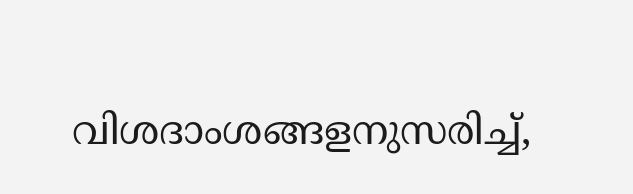വിശദാംശങ്ങളനുസരിച്ച്,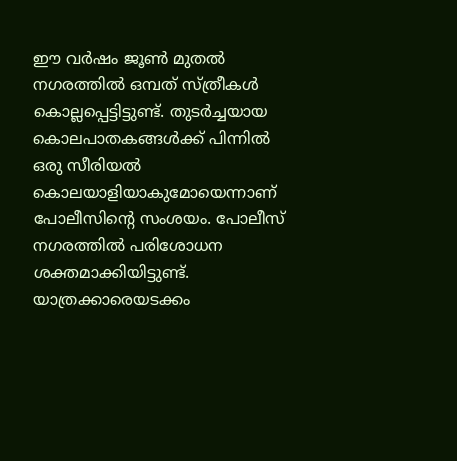ഈ വര്‍ഷം ജൂണ്‍ മുതല്‍ നഗരത്തില്‍ ഒമ്പത് സ്ത്രീകള്‍ കൊല്ലപ്പെട്ടിട്ടുണ്ട്. തുടര്‍ച്ചയായ കൊലപാതകങ്ങള്‍ക്ക് പിന്നില്‍ ഒരു സീരിയല്‍ കൊലയാളിയാകുമോയെന്നാണ് പോലീസിന്റെ സംശയം. പോലീസ് നഗരത്തില്‍ പരിശോധന ശക്തമാക്കിയിട്ടുണ്ട്. യാത്രക്കാരെയടക്കം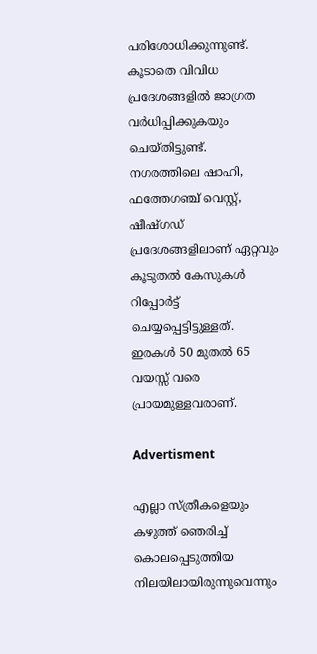പരിശോധിക്കുന്നുണ്ട്. കൂടാതെ വിവിധ പ്രദേശങ്ങളില്‍ ജാഗ്രത വര്‍ധിപ്പിക്കുകയും ചെയ്തിട്ടുണ്ട്. നഗരത്തിലെ ഷാഹി, ഫത്തേഗഞ്ച് വെസ്റ്റ്, ഷീഷ്ഗഡ് പ്രദേശങ്ങളിലാണ് ഏറ്റവും കൂടുതല്‍ കേസുകള്‍ റിപ്പോര്‍ട്ട് ചെയ്യപ്പെട്ടിട്ടുള്ളത്. ഇരകള്‍ 50 മുതല്‍ 65 വയസ്സ് വരെ പ്രായമുള്ളവരാണ്.

Advertisment

എല്ലാ സ്ത്രീകളെയും കഴുത്ത് ഞെരിച്ച് കൊലപ്പെടുത്തിയ നിലയിലായിരുന്നുവെന്നും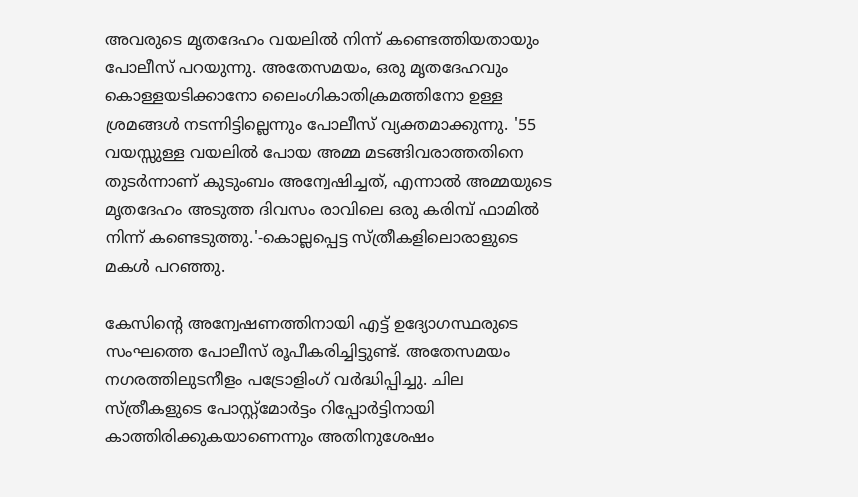അവരുടെ മൃതദേഹം വയലില്‍ നിന്ന് കണ്ടെത്തിയതായും പോലീസ് പറയുന്നു. അതേസമയം, ഒരു മൃതദേഹവും കൊള്ളയടിക്കാനോ ലൈംഗികാതിക്രമത്തിനോ ഉള്ള ശ്രമങ്ങള്‍ നടന്നിട്ടില്ലെന്നും പോലീസ് വ്യക്തമാക്കുന്നു. '55 വയസ്സുള്ള വയലില്‍ പോയ അമ്മ മടങ്ങിവരാത്തതിനെ തുടര്‍ന്നാണ് കുടുംബം അന്വേഷിച്ചത്, എന്നാല്‍ അമ്മയുടെ മൃതദേഹം അടുത്ത ദിവസം രാവിലെ ഒരു കരിമ്പ് ഫാമില്‍ നിന്ന് കണ്ടെടുത്തു.'-കൊല്ലപ്പെട്ട സ്ത്രീകളിലൊരാളുടെ മകള്‍ പറഞ്ഞു.

കേസിന്റെ അന്വേഷണത്തിനായി എട്ട് ഉദ്യോഗസ്ഥരുടെ സംഘത്തെ പോലീസ് രൂപീകരിച്ചിട്ടുണ്ട്. അതേസമയം നഗരത്തിലുടനീളം പട്രോളിംഗ് വര്‍ദ്ധിപ്പിച്ചു. ചില സ്ത്രീകളുടെ പോസ്റ്റ്മോര്‍ട്ടം റിപ്പോര്‍ട്ടിനായി കാത്തിരിക്കുകയാണെന്നും അതിനുശേഷം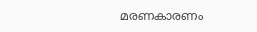മരണകാരണം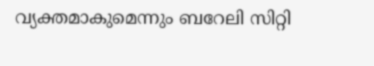വ്യക്തമാകുമെന്നും ബറേലി സിറ്റി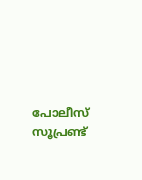പോലീസ് സൂപ്രണ്ട്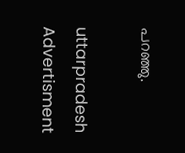പറഞ്ഞു.

uttarpradesh
Advertisment